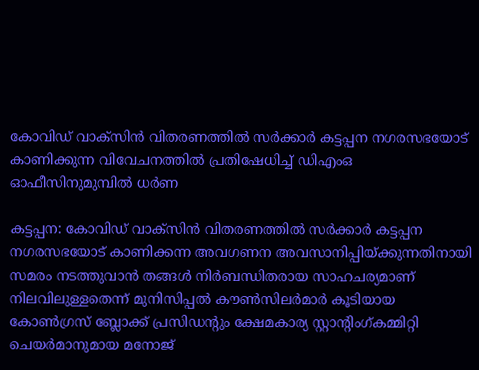കോവിഡ്‌ വാക്‌സിന്‍ വിതരണത്തില്‍ സര്‍ക്കാര്‍ കട്ടപ്പന നഗരസഭയോട്‌ കാണിക്കുന്ന വിവേചനത്തില്‍ പ്രതിഷേധിച്ച്‌ ഡിഎംഒ ഓഫീസിനുമുമ്പില്‍ ധര്‍ണ

കട്ടപ്പന: കോവിഡ്‌ വാക്‌സിന്‍ വിതരണത്തില്‍ സര്‍ക്കാര്‍ കട്ടപ്പന നഗരസഭയോട്‌ കാണിക്കന്ന അവഗണന അവസാനിപ്പിയ്‌ക്കുന്നതിനായി സമരം നടത്തുവാന്‍ തങ്ങള്‍ നിര്‍ബന്ധിതരായ സാഹചര്യമാണ്‌ നിലവിലുള്ളതെന്ന്‌ മുനിസിപ്പല്‍ കൗണ്‍സിലര്‍മാര്‍ കൂടിയായ കോണ്‍ഗ്രസ്‌ ബ്ലോക്ക്‌ പ്രസിഡന്റും ക്ഷേമകാര്യ സ്റ്റാന്റിംഗ്‌കമ്മിറ്റി ചെയര്‍മാനുമായ മനോജ്‌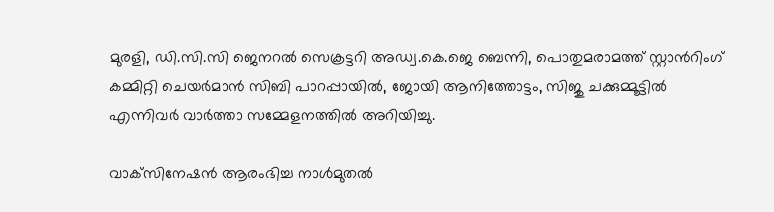മുരളി, ഡി.സി.സി ജെനറല്‍ സെക്രട്ടറി അഡ്വ.കെ.ജെ ബെന്നി, പൊതുമരാമത്ത്‌ സ്റ്റാന്‍റിംഗ് കമ്മിറ്റി ചെയര്‍മാന്‍ സിബി പാറപ്പായില്‍, ജോയി ആനിത്തോട്ടം, സിജു ചക്കുമ്മൂട്ടില്‍ എന്നിവര്‍ വാര്‍ത്താ സമ്മേളനത്തില്‍ അറിയിച്ചു.

വാക്‌സിനേഷന്‍ ആരംഭിച്ച നാള്‍മുതല്‍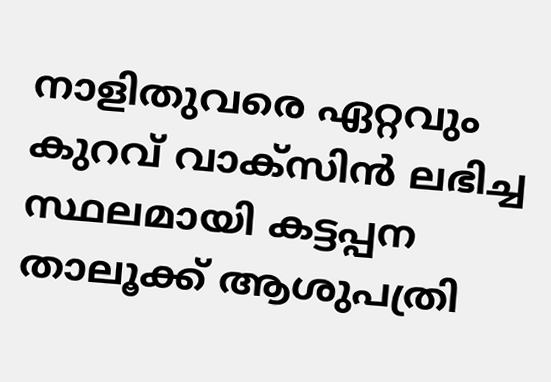നാളിതുവരെ ഏറ്റവും കുറവ്‌ വാക്‌സിന്‍ ലഭിച്ച സ്ഥലമായി കട്ടപ്പന താലൂക്ക്‌ ആശുപത്രി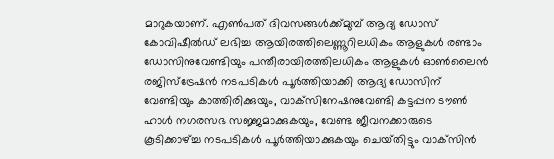മാറുകയാണ്‌. എണ്‍പത്‌ ദിവസങ്ങള്‍ക്ക്‌മുമ്പ്‌ ആദ്യ ഡോസ്‌ കോവിഷീല്‍ഡ്‌ ലഭിച്ച ആയിരത്തിലെണ്ണൂറിലധികം ആളുകള്‍ രണ്ടാം ഡോസിനുവേണ്ടിയും പന്തീരായിരത്തിലധികം ആളുകള്‍ ഓണ്‍ലൈന്‍ രജിസ്‌ട്രേഷന്‍ നടപടികള്‍ പൂര്‍ത്തിയാക്കി ആദ്യ ഡോസിന്‌ വേണ്ടിയും കാത്തിരിക്കുയും, വാക്‌സിനേഷനുവേണ്ടി കട്ടപ്പന ടൗണ്‍ ഹാള്‍ നഗരസഭ സജ്ജമാക്കുകയും, വേണ്ട ജീവനക്കാരുടെ കൂടിക്കാഴ്‌ച്ച നടപടികള്‍ പൂര്‍ത്തിയാക്കുകയും ചെയ്‌തിട്ടും വാക്‌സിന്‍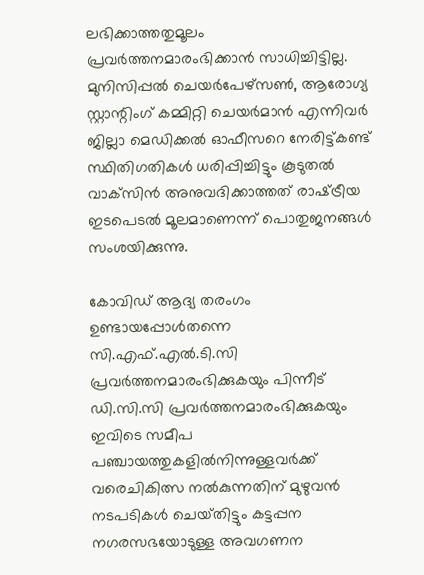ലഭിക്കാത്തതുമൂലം പ്രവര്‍ത്തനമാരംഭിക്കാന്‍ സാധിച്ചിട്ടില്ല. മുനിസിപ്പല്‍ ചെയര്‍പേഴ്‌സണ്‍, ആരോഗ്യ സ്റ്റാന്റിംഗ് കമ്മിറ്റി ചെയര്‍മാന്‍ എന്നിവര്‍ ജില്ലാ മെഡിക്കല്‍ ഓഫീസറെ നേരിട്ട്‌കണ്ട്‌ സ്ഥിതിഗതികള്‍ ധരിപ്പിച്ചിട്ടും കൂടുതല്‍ വാക്‌സിന്‍ അനുവദിക്കാത്തത്‌ രാഷ്‌ട്രീയ ഇടപെടല്‍ മൂലമാണെന്ന്‌ പൊതുജനങ്ങള്‍ സംശയിക്കുന്നു.

കോവിഡ്‌ ആദ്യ തരംഗം ഉണ്ടായപ്പോള്‍തന്നെ സി.എഫ്‌.എല്‍.ടി.സി പ്രവര്‍ത്തനമാരംഭിക്കുകയും പിന്നീട്‌ ഡി.സി.സി പ്രവര്‍ത്തനമാരംഭിക്കുകയും ഇവിടെ സമീപ പഞ്ചായത്തുകളില്‍നിന്നുള്ളവര്‍ക്ക്‌ വരെചികിത്സ നല്‍കുന്നതിന്‌ മുഴുവന്‍ നടപടികള്‍ ചെയ്‌തിട്ടും കട്ടപ്പന നഗരസഭയോടുള്ള അവഗണന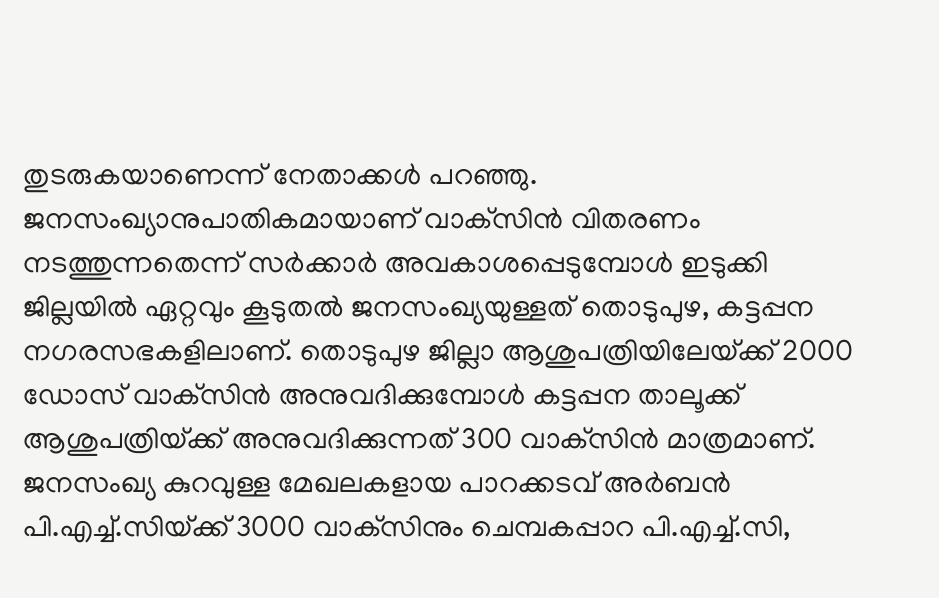തുടരുകയാണെന്ന്‌ നേതാക്കള്‍ പറഞ്ഞു. ജനസംഖ്യാനുപാതികമായാണ്‌ വാക്‌സിന്‍ വിതരണം നടത്തുന്നതെന്ന്‌ സര്‍ക്കാര്‍ അവകാശപ്പെടുമ്പോള്‍ ഇടുക്കി ജില്ലയില്‍ ഏറ്റവും കൂടുതല്‍ ജനസംഖ്യയുള്ളത്‌ തൊടുപുഴ, കട്ടപ്പന നഗരസഭകളിലാണ്‌. തൊടുപുഴ ജില്ലാ ആശുപത്രിയിലേയ്‌ക്ക്‌ 2000 ഡോസ്‌ വാക്‌സിന്‍ അനുവദിക്കുമ്പോള്‍ കട്ടപ്പന താലൂക്ക്‌ ആശുപത്രിയ്‌ക്ക്‌ അനുവദിക്കുന്നത്‌ 300 വാക്‌സിന്‍ മാത്രമാണ്‌. ജനസംഖ്യ കുറവുള്ള മേഖലകളായ പാറക്കടവ്‌ അര്‍ബന്‍ പി.എച്ച്‌.സിയ്‌ക്ക്‌ 3000 വാക്‌സിനും ചെമ്പകപ്പാറ പി.എച്ച്‌.സി,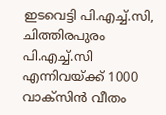ഇടവെട്ടി പി.എച്ച്‌.സി, ചിത്തിരപുരം പി.എച്ച്‌.സി എന്നിവയ്‌ക്ക്‌ 1000 വാക്‌സിന്‍ വീതം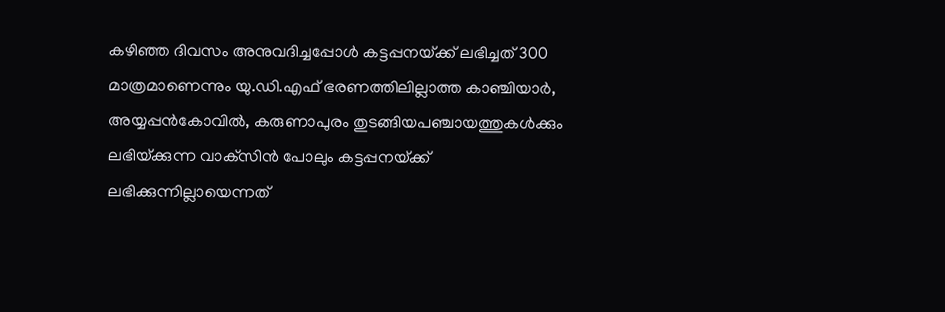കഴിഞ്ഞ ദിവസം അനുവദിച്ചപ്പോള്‍ കട്ടപ്പനയ്‌ക്ക്‌ ലഭിച്ചത്‌ 300 മാത്രമാണെന്നും യു.ഡി.എഫ്‌ ഭരണത്തിലില്ലാത്ത കാഞ്ചിയാര്‍, അയ്യപ്പന്‍കോവില്‍, കരുണാപുരം തുടങ്ങിയപഞ്ചായത്തുകള്‍ക്കും ലഭിയ്‌ക്കുന്ന വാക്‌സിന്‍ പോലും കട്ടപ്പനയ്‌ക്ക്‌ ലഭിക്കുന്നില്ലായെന്നത്‌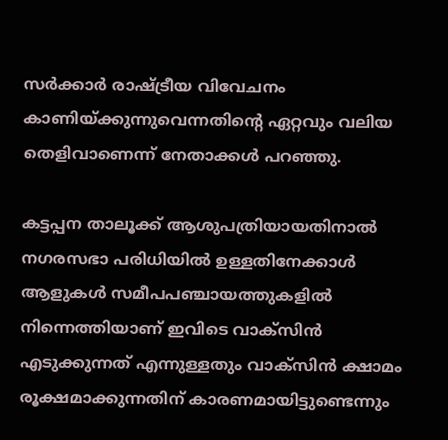സര്‍ക്കാര്‍ രാഷ്‌ട്രീയ വിവേചനം കാണിയ്‌ക്കുന്നുവെന്നതിന്റെ ഏറ്റവും വലിയ തെളിവാണെന്ന്‌ നേതാക്കള്‍ പറഞ്ഞു.

കട്ടപ്പന താലൂക്ക്‌ ആശുപത്രിയായതിനാല്‍ നഗരസഭാ പരിധിയില്‍ ഉള്ളതിനേക്കാള്‍ ആളുകള്‍ സമീപപഞ്ചായത്തുകളില്‍ നിന്നെത്തിയാണ്‌ ഇവിടെ വാക്‌സിന്‍ എടുക്കുന്നത്‌ എന്നുള്ളതും വാക്‌സിന്‍ ക്ഷാമം രൂക്ഷമാക്കുന്നതിന്‌ കാരണമായിട്ടുണ്ടെന്നും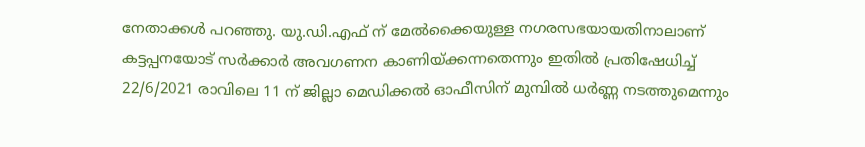നേതാക്കള്‍ പറഞ്ഞു. യു.ഡി.എഫ്‌ ന്‌ മേല്‍ക്കൈയുള്ള നഗരസഭയായതിനാലാണ്‌ കട്ടപ്പനയോട്‌ സര്‍ക്കാര്‍ അവഗണന കാണിയ്‌ക്കന്നതെന്നും ഇതില്‍ പ്രതിഷേധിച്ച്‌ 22/6/2021 രാവിലെ 11 ന്‌ ജില്ലാ മെഡിക്കല്‍ ഓഫീസിന്‌ മുമ്പില്‍ ധര്‍ണ്ണ നടത്തുമെന്നും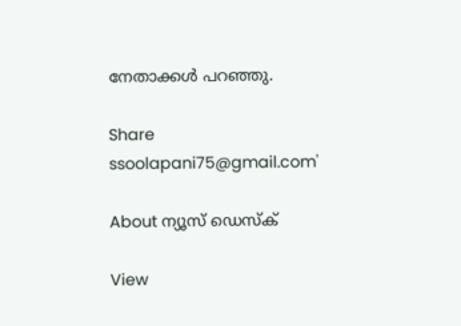നേതാക്കള്‍ പറഞ്ഞു.

Share
ssoolapani75@gmail.com'

About ന്യൂസ് ഡെസ്ക്

View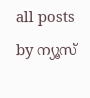all posts by ന്യൂസ്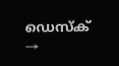ഡെസ്ക് →